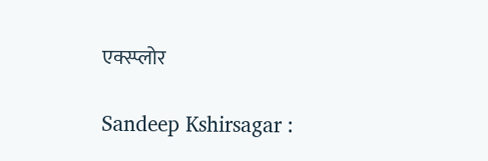एक्स्प्लोर

Sandeep Kshirsagar :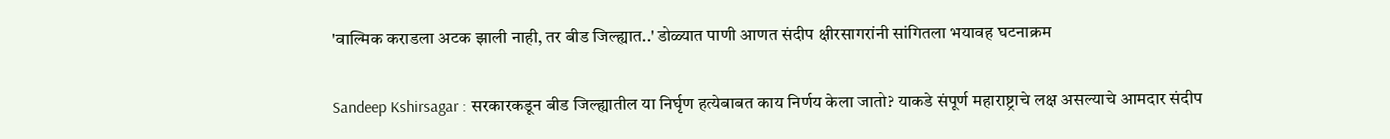'वाल्मिक कराडला अटक झाली नाही, तर बीड जिल्ह्यात..' डोळ्यात पाणी आणत संदीप क्षीरसागरांनी सांगितला भयावह घटनाक्रम

Sandeep Kshirsagar : सरकारकडून बीड जिल्ह्यातील या निर्घृण हत्येबाबत काय निर्णय केला जातो? याकडे संपूर्ण महाराष्ट्राचे लक्ष असल्याचे आमदार संदीप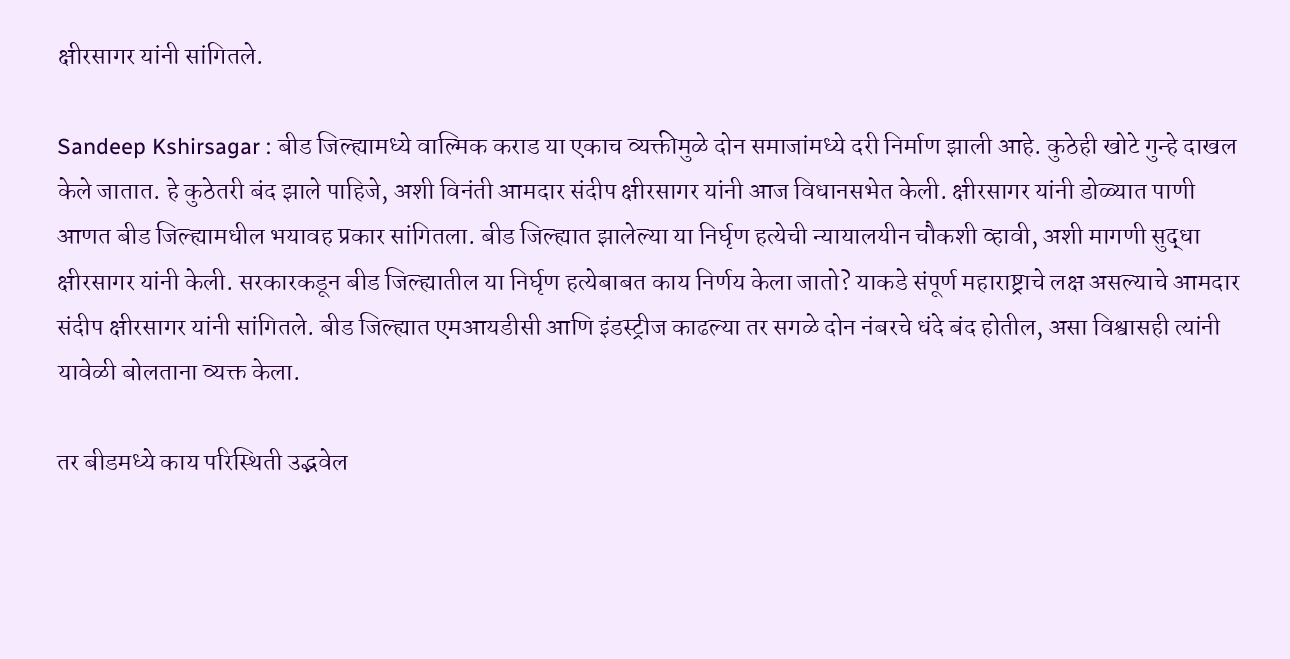क्षीरसागर यांनी सांगितले.

Sandeep Kshirsagar : बीड जिल्ह्यामध्ये वाल्मिक कराड या एकाच व्यक्तीमुळे दोन समाजांमध्ये दरी निर्माण झाली आहे. कुठेही खोटे गुन्हे दाखल केले जातात. हे कुठेतरी बंद झाले पाहिजे, अशी विनंती आमदार संदीप क्षीरसागर यांनी आज विधानसभेत केली. क्षीरसागर यांनी डोळ्यात पाणी आणत बीड जिल्ह्यामधील भयावह प्रकार सांगितला. बीड जिल्ह्यात झालेल्या या निर्घृण हत्येची न्यायालयीन चौकशी व्हावी, अशी मागणी सुद्धा क्षीरसागर यांनी केली. सरकारकडून बीड जिल्ह्यातील या निर्घृण हत्येबाबत काय निर्णय केला जातो? याकडे संपूर्ण महाराष्ट्राचे लक्ष असल्याचे आमदार संदीप क्षीरसागर यांनी सांगितले. बीड जिल्ह्यात एमआयडीसी आणि इंडस्ट्रीज काढल्या तर सगळे दोन नंबरचे धंदे बंद होतील, असा विश्वासही त्यांनी यावेळी बोलताना व्यक्त केला.

तर बीडमध्ये काय परिस्थिती उद्भवेल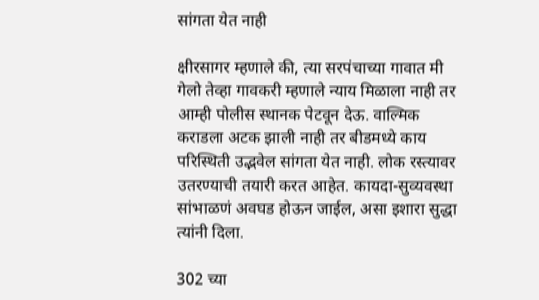सांगता येत नाही

क्षीरसागर म्हणाले की, त्या सरपंचाच्या गावात मी गेलो तेव्हा गावकरी म्हणाले न्याय मिळाला नाही तर आम्ही पोलीस स्थानक पेटवून देऊ. वाल्मिक कराडला अटक झाली नाही तर बीडमध्ये काय परिस्थिती उद्भवेल सांगता येत नाही. लोक रस्त्यावर उतरण्याची तयारी करत आहेत. कायदा-सुव्यवस्था सांभाळणं अवघड होऊन जाईल, असा इशारा सुद्धा त्यांनी दिला.

302 च्या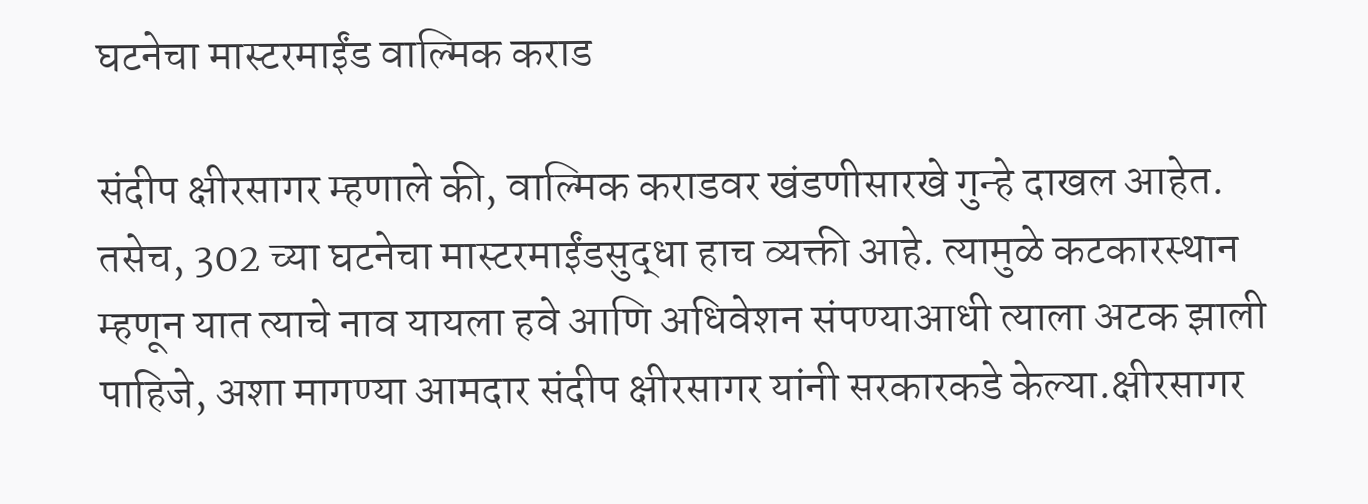घटनेचा मास्टरमाईंड वाल्मिक कराड

संदीप क्षीरसागर म्हणाले की, वाल्मिक कराडवर खंडणीसारखे गुन्हे दाखल आहेत. तसेच, 302 च्या घटनेचा मास्टरमाईंडसुद्धा हाच व्यक्ती आहे. त्यामुळे कटकारस्थान म्हणून यात त्याचे नाव यायला हवे आणि अधिवेशन संपण्याआधी त्याला अटक झाली पाहिजे, अशा मागण्या आमदार संदीप क्षीरसागर यांनी सरकारकडे केल्या.क्षीरसागर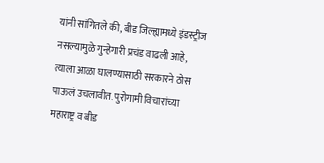यांनी सांगितले की, बीड जिल्ह्यामध्ये इंडस्ट्रीज नसल्यामुळे गुन्हेगारी प्रचंड वाढली आहे, त्याला आळा घालण्यासाठी सरकारने ठोस पाऊलं उचलावीत. पुरोगामी विचारांच्या महाराष्ट्र व बीड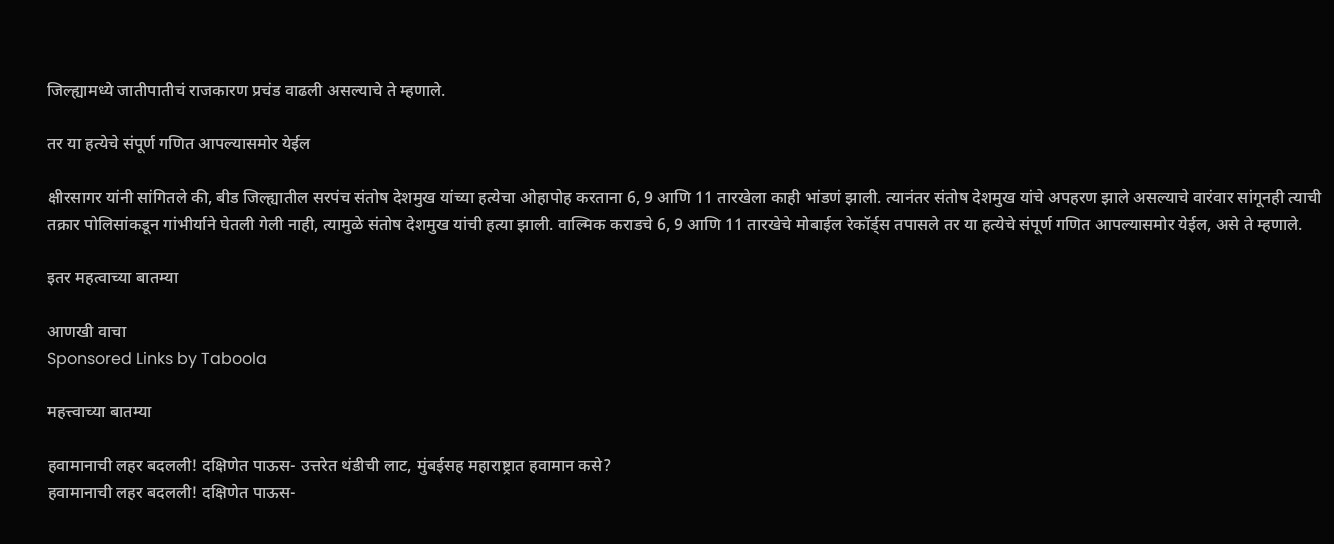जिल्ह्यामध्ये जातीपातीचं राजकारण प्रचंड वाढली असल्याचे ते म्हणाले.

तर या हत्येचे संपूर्ण गणित आपल्यासमोर येईल

क्षीरसागर यांनी सांगितले की, बीड जिल्ह्यातील सरपंच संतोष देशमुख यांच्या हत्येचा ओहापोह करताना 6, 9 आणि 11 तारखेला काही भांडणं झाली. त्यानंतर संतोष देशमुख यांचे अपहरण झाले असल्याचे वारंवार सांगूनही त्याची तक्रार पोलिसांकडून गांभीर्याने घेतली गेली नाही, त्यामुळे संतोष देशमुख यांची हत्या झाली. वाल्मिक कराडचे 6, 9 आणि 11 तारखेचे मोबाईल रेकॉर्ड्स तपासले तर या हत्येचे संपूर्ण गणित आपल्यासमोर येईल, असे ते म्हणाले.

इतर महत्वाच्या बातम्या

आणखी वाचा
Sponsored Links by Taboola

महत्त्वाच्या बातम्या

हवामानाची लहर बदलली! दक्षिणेत पाऊस- उत्तरेत थंडीची लाट, मुंबईसह महाराष्ट्रात हवामान कसे?
हवामानाची लहर बदलली! दक्षिणेत पाऊस-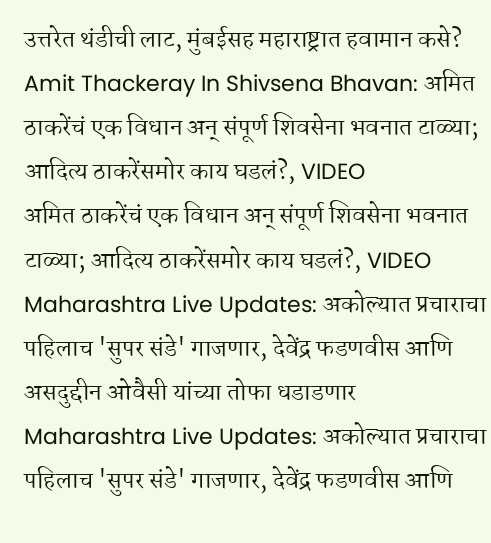उत्तरेत थंडीची लाट, मुंबईसह महाराष्ट्रात हवामान कसे?
Amit Thackeray In Shivsena Bhavan: अमित ठाकरेंचं एक विधान अन् संपूर्ण शिवसेना भवनात टाळ्या; आदित्य ठाकरेंसमोर काय घडलं?, VIDEO
अमित ठाकरेंचं एक विधान अन् संपूर्ण शिवसेना भवनात टाळ्या; आदित्य ठाकरेंसमोर काय घडलं?, VIDEO
Maharashtra Live Updates: अकोल्यात प्रचाराचा पहिलाच 'सुपर संडे' गाजणार, देवेंद्र फडणवीस आणि असदुद्दीन ओवैसी यांच्या तोफा धडाडणार
Maharashtra Live Updates: अकोल्यात प्रचाराचा पहिलाच 'सुपर संडे' गाजणार, देवेंद्र फडणवीस आणि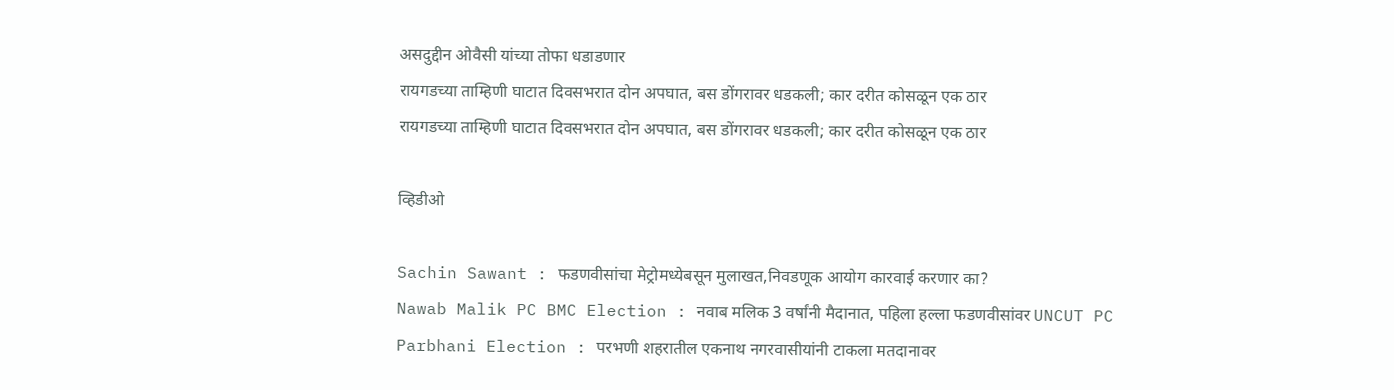असदुद्दीन ओवैसी यांच्या तोफा धडाडणार
रायगडच्या ताम्हिणी घाटात दिवसभरात दोन अपघात, बस डोंगरावर धडकली; कार दरीत कोसळून एक ठार
रायगडच्या ताम्हिणी घाटात दिवसभरात दोन अपघात, बस डोंगरावर धडकली; कार दरीत कोसळून एक ठार

व्हिडीओ

Sachin Sawant : फडणवीसांचा मेट्रोमध्येबसून मुलाखत,निवडणूक आयोग कारवाई करणार का?
Nawab Malik PC BMC Election : नवाब मलिक 3 वर्षांनी मैदानात, पहिला हल्ला फडणवीसांवर UNCUT PC
Parbhani Election : परभणी शहरातील एकनाथ नगरवासीयांनी टाकला मतदानावर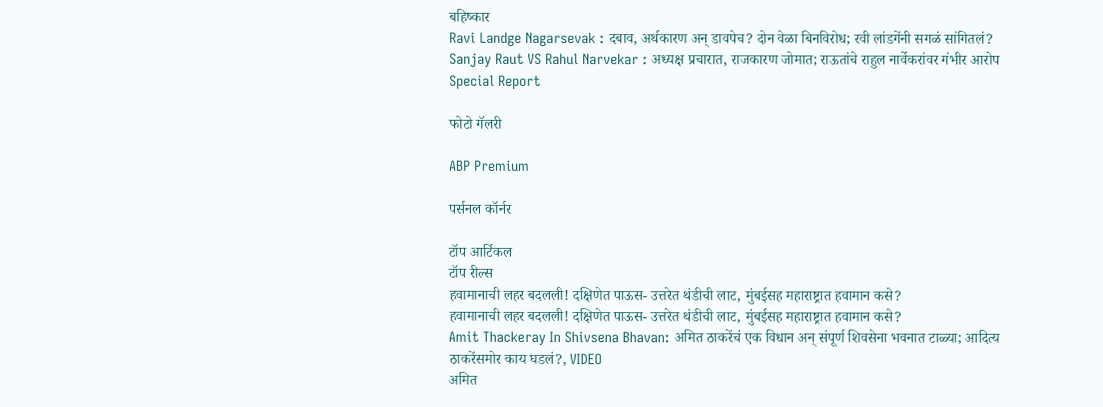बहिष्कार
Ravi Landge Nagarsevak : दबाव, अर्थकारण अन् डावपेच? दोन वेळा बिनविरोध; रवी लांडगेंनी सगळं सांगितलं?
Sanjay Raut VS Rahul Narvekar : अध्यक्ष प्रचारात, राजकारण जोमात; राऊतांचे राहुल नार्वेकरांवर गंभीर आरोप Special Report

फोटो गॅलरी

ABP Premium

पर्सनल कॉर्नर

टॉप आर्टिकल
टॉप रील्स
हवामानाची लहर बदलली! दक्षिणेत पाऊस- उत्तरेत थंडीची लाट, मुंबईसह महाराष्ट्रात हवामान कसे?
हवामानाची लहर बदलली! दक्षिणेत पाऊस- उत्तरेत थंडीची लाट, मुंबईसह महाराष्ट्रात हवामान कसे?
Amit Thackeray In Shivsena Bhavan: अमित ठाकरेंचं एक विधान अन् संपूर्ण शिवसेना भवनात टाळ्या; आदित्य ठाकरेंसमोर काय घडलं?, VIDEO
अमित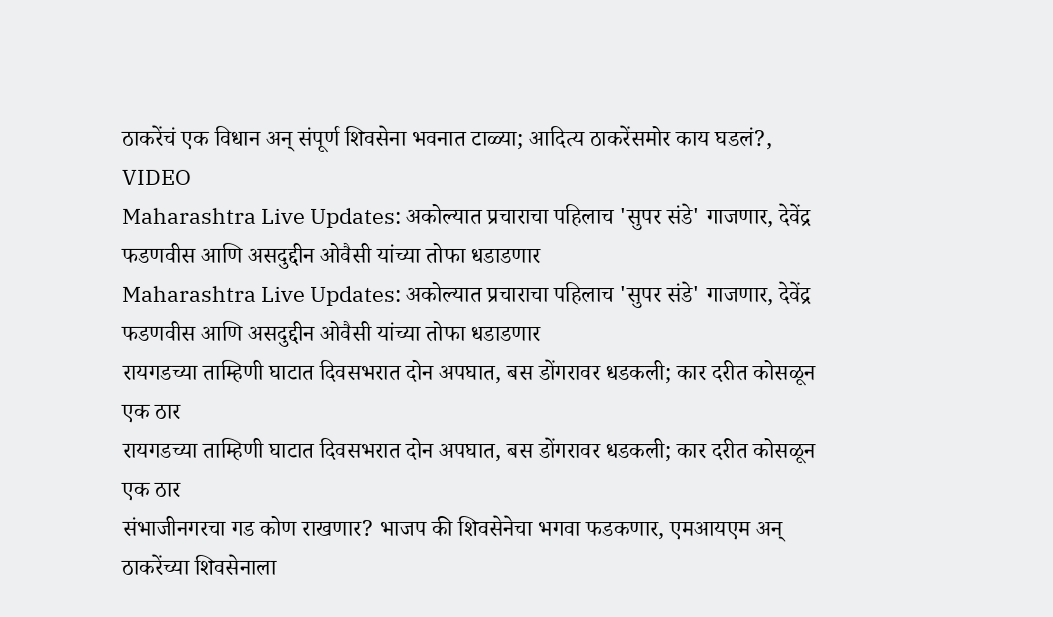ठाकरेंचं एक विधान अन् संपूर्ण शिवसेना भवनात टाळ्या; आदित्य ठाकरेंसमोर काय घडलं?, VIDEO
Maharashtra Live Updates: अकोल्यात प्रचाराचा पहिलाच 'सुपर संडे' गाजणार, देवेंद्र फडणवीस आणि असदुद्दीन ओवैसी यांच्या तोफा धडाडणार
Maharashtra Live Updates: अकोल्यात प्रचाराचा पहिलाच 'सुपर संडे' गाजणार, देवेंद्र फडणवीस आणि असदुद्दीन ओवैसी यांच्या तोफा धडाडणार
रायगडच्या ताम्हिणी घाटात दिवसभरात दोन अपघात, बस डोंगरावर धडकली; कार दरीत कोसळून एक ठार
रायगडच्या ताम्हिणी घाटात दिवसभरात दोन अपघात, बस डोंगरावर धडकली; कार दरीत कोसळून एक ठार
संभाजीनगरचा गड कोण राखणार? भाजप की शिवसेनेचा भगवा फडकणार, एमआयएम अन् ठाकरेंच्या शिवसेनाला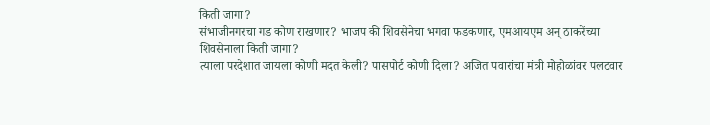किती जागा?
संभाजीनगरचा गड कोण राखणार? भाजप की शिवसेनेचा भगवा फडकणार, एमआयएम अन् ठाकरेंच्या शिवसेनाला किती जागा?
त्याला परदेशात जायला कोणी मदत केली? पासपोर्ट कोणी दिला? अजित पवारांचा मंत्री मोहोळांवर पलटवार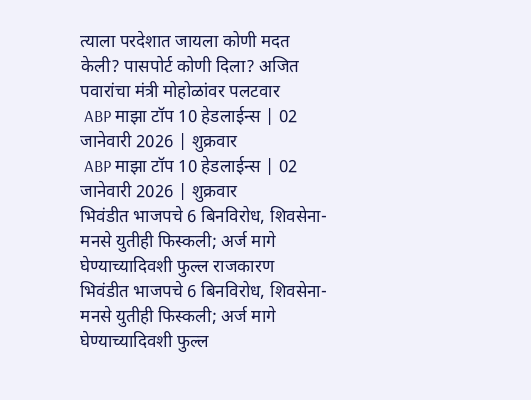त्याला परदेशात जायला कोणी मदत केली? पासपोर्ट कोणी दिला? अजित पवारांचा मंत्री मोहोळांवर पलटवार
 ABP माझा टॉप 10 हेडलाईन्स | 02 जानेवारी 2026 | शुक्रवार
 ABP माझा टॉप 10 हेडलाईन्स | 02 जानेवारी 2026 | शुक्रवार
भिवंडीत भाजपचे 6 बिनविरोध, शिवसेना-मनसे युतीही फिस्कली; अर्ज मागे घेण्याच्यादिवशी फुल्ल राजकारण
भिवंडीत भाजपचे 6 बिनविरोध, शिवसेना-मनसे युतीही फिस्कली; अर्ज मागे घेण्याच्यादिवशी फुल्ल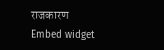राजकारण
Embed widget